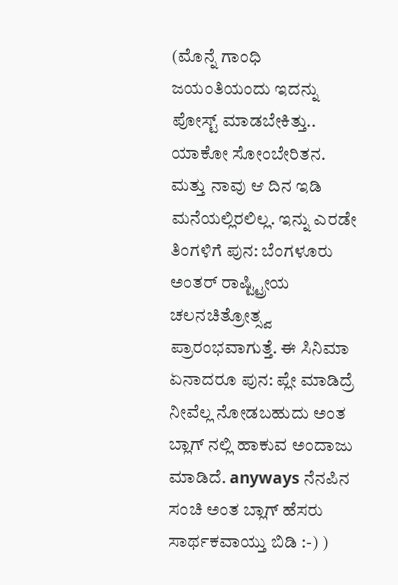(ಮೊನ್ನೆ ಗಾಂಧಿ ಜಯಂತಿಯಂದು ಇದನ್ನು ಪೋಸ್ಟ್ ಮಾಡಬೇಕಿತ್ತು.. ಯಾಕೋ ಸೋಂಬೇರಿತನ. ಮತ್ತು ನಾವು ಆ ದಿನ ಇಡಿ ಮನೆಯಲ್ಲಿರಲಿಲ್ಲ. ಇನ್ನು ಎರಡೇ ತಿಂಗಳಿಗೆ ಪುನ: ಬೆಂಗಳೂರು ಅಂತರ್ ರಾಷ್ಟ್ಟ್ರೀಯ ಚಲನಚಿತ್ರೋತ್ಸ್ವ ಪ್ರಾರಂಭವಾಗುತ್ತೆ. ಈ ಸಿನಿಮಾ ಏನಾದರೂ ಪುನ: ಪ್ಲೇ ಮಾಡಿದ್ರೆ ನೀವೆಲ್ಲ ನೋಡಬಹುದು ಅಂತ ಬ್ಲಾಗ್ ನಲ್ಲಿ ಹಾಕುವ ಅಂದಾಜು ಮಾಡಿದೆ. anyways ನೆನಪಿನ ಸಂಚಿ ಅಂತ ಬ್ಲಾಗ್ ಹೆಸರು ಸಾರ್ಥಕವಾಯ್ತು ಬಿಡಿ :-) )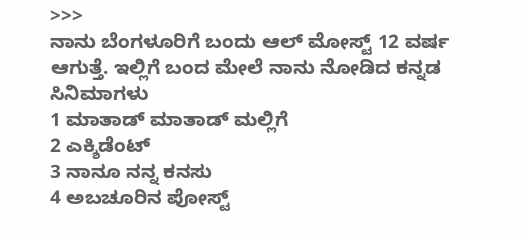>>>
ನಾನು ಬೆಂಗಳೂರಿಗೆ ಬಂದು ಆಲ್ ಮೋಸ್ಟ್ 12 ವರ್ಷ ಆಗುತ್ತೆ. ಇಲ್ಲಿಗೆ ಬಂದ ಮೇಲೆ ನಾನು ನೋಡಿದ ಕನ್ನಡ ಸಿನಿಮಾಗಳು
1 ಮಾತಾಡ್ ಮಾತಾಡ್ ಮಲ್ಲಿಗೆ
2 ಎಕ್ಶಿಡೆಂಟ್
3 ನಾನೂ ನನ್ನ ಕನಸು
4 ಅಬಚೂರಿನ ಪೋಸ್ಟ್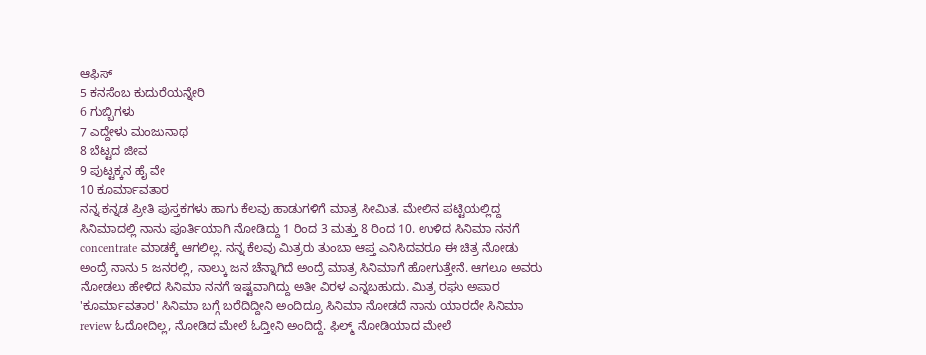ಆಫಿಸ್
5 ಕನಸೆಂಬ ಕುದುರೆಯನ್ನೇರಿ
6 ಗುಬ್ಬಿಗಳು
7 ಎದ್ದೇಳು ಮಂಜುನಾಥ
8 ಬೆಟ್ಟದ ಜೀವ
9 ಪುಟ್ಟಕ್ಕನ ಹೈ ವೇ
10 ಕೂರ್ಮಾವತಾರ
ನನ್ನ ಕನ್ನಡ ಪ್ರೀತಿ ಪುಸ್ತಕಗಳು ಹಾಗು ಕೆಲವು ಹಾಡುಗಳಿಗೆ ಮಾತ್ರ ಸೀಮಿತ. ಮೇಲಿನ ಪಟ್ಟಿಯಲ್ಲಿದ್ದ ಸಿನಿಮಾದಲ್ಲಿ ನಾನು ಪೂರ್ತಿಯಾಗಿ ನೋಡಿದ್ದು 1 ರಿಂದ 3 ಮತ್ತು 8 ರಿಂದ 10. ಉಳಿದ ಸಿನಿಮಾ ನನಗೆ concentrate ಮಾಡಕ್ಕೆ ಆಗಲಿಲ್ಲ. ನನ್ನ ಕೆಲವು ಮಿತ್ರರು ತುಂಬಾ ಆಪ್ತ ಎನಿಸಿದವರೂ ಈ ಚಿತ್ರ ನೋಡು ಅಂದ್ರೆ ನಾನು 5 ಜನರಲ್ಲಿ, ನಾಲ್ಕು ಜನ ಚೆನ್ನಾಗಿದೆ ಅಂದ್ರೆ ಮಾತ್ರ ಸಿನಿಮಾಗೆ ಹೋಗುತ್ತೇನೆ. ಆಗಲೂ ಅವರು ನೋಡಲು ಹೇಳಿದ ಸಿನಿಮಾ ನನಗೆ ಇಷ್ಟವಾಗಿದ್ದು ಅತೀ ವಿರಳ ಎನ್ನಬಹುದು. ಮಿತ್ರ ರಘು ಅಪಾರ 'ಕೂರ್ಮಾವತಾರ' ಸಿನಿಮಾ ಬಗ್ಗೆ ಬರೆದಿದ್ದೀನಿ ಅಂದಿದ್ರೂ ಸಿನಿಮಾ ನೋಡದೆ ನಾನು ಯಾರದೇ ಸಿನಿಮಾ review ಓದೋದಿಲ್ಲ, ನೋಡಿದ ಮೇಲೆ ಓದ್ತೀನಿ ಅಂದಿದ್ದೆ. ಫಿಲ್ಮ್ ನೋಡಿಯಾದ ಮೇಲೆ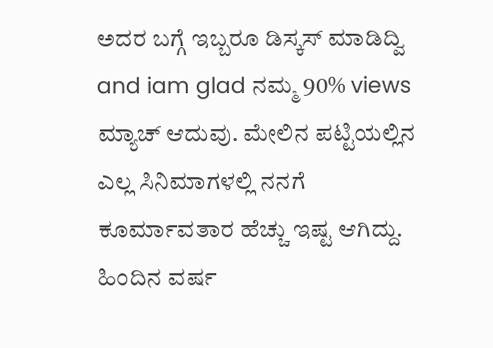ಅದರ ಬಗ್ಗೆ ಇಬ್ಬರೂ ಡಿಸ್ಕಸ್ ಮಾಡಿದ್ವಿ and iam glad ನಮ್ಮ 90% views ಮ್ಯಾಚ್ ಆದುವು. ಮೇಲಿನ ಪಟ್ಟಿಯಲ್ಲಿನ ಎಲ್ಲ ಸಿನಿಮಾಗಳಲ್ಲಿ ನನಗೆ ಕೂರ್ಮಾವತಾರ ಹೆಚ್ಚು ಇಷ್ಟ ಆಗಿದ್ದು.
ಹಿಂದಿನ ವರ್ಷ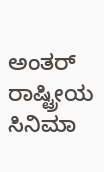ಅಂತರ್ ರಾಷ್ಟ್ರೀಯ ಸಿನಿಮಾ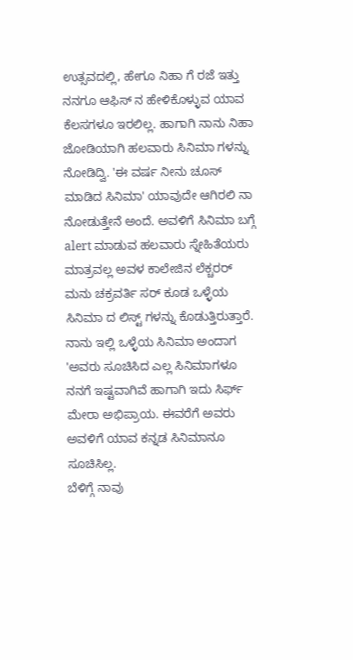ಉತ್ಸವದಲ್ಲಿ, ಹೇಗೂ ನಿಹಾ ಗೆ ರಜೆ ಇತ್ತು ನನಗೂ ಆಫಿಸ್ ನ ಹೇಳಿಕೊಳ್ಳುವ ಯಾವ ಕೆಲಸಗಳೂ ಇರಲಿಲ್ಲ. ಹಾಗಾಗಿ ನಾನು ನಿಹಾ ಜೋಡಿಯಾಗಿ ಹಲವಾರು ಸಿನಿಮಾ ಗಳನ್ನು ನೋಡಿದ್ವಿ. 'ಈ ವರ್ಷ ನೀನು ಚೂಸ್ ಮಾಡಿದ ಸಿನಿಮಾ' ಯಾವುದೇ ಆಗಿರಲಿ ನಾ ನೋಡುತ್ತೇನೆ ಅಂದೆ. ಅವಳಿಗೆ ಸಿನಿಮಾ ಬಗ್ಗೆ alert ಮಾಡುವ ಹಲವಾರು ಸ್ನೇಹಿತೆಯರು ಮಾತ್ರವಲ್ಲ ಅವಳ ಕಾಲೇಜಿನ ಲೆಕ್ಚರರ್ ಮನು ಚಕ್ರವರ್ತಿ ಸರ್ ಕೂಡ ಒಳ್ಳೆಯ ಸಿನಿಮಾ ದ ಲಿಸ್ಟ್ ಗಳನ್ನು ಕೊಡುತ್ತಿರುತ್ತಾರೆ. ನಾನು ಇಲ್ಲಿ ಒಳ್ಳೆಯ ಸಿನಿಮಾ ಅಂದಾಗ 'ಅವರು ಸೂಚಿಸಿದ ಎಲ್ಲ ಸಿನಿಮಾಗಳೂ ನನಗೆ ಇಷ್ಟವಾಗಿವೆ ಹಾಗಾಗಿ ಇದು ಸಿರ್ಫ್ ಮೇರಾ ಅಭಿಪ್ರಾಯ. ಈವರೆಗೆ ಅವರು ಅವಳಿಗೆ ಯಾವ ಕನ್ನಡ ಸಿನಿಮಾನೂ ಸೂಚಿಸಿಲ್ಲ.
ಬೆಳಿಗ್ಗೆ ನಾವು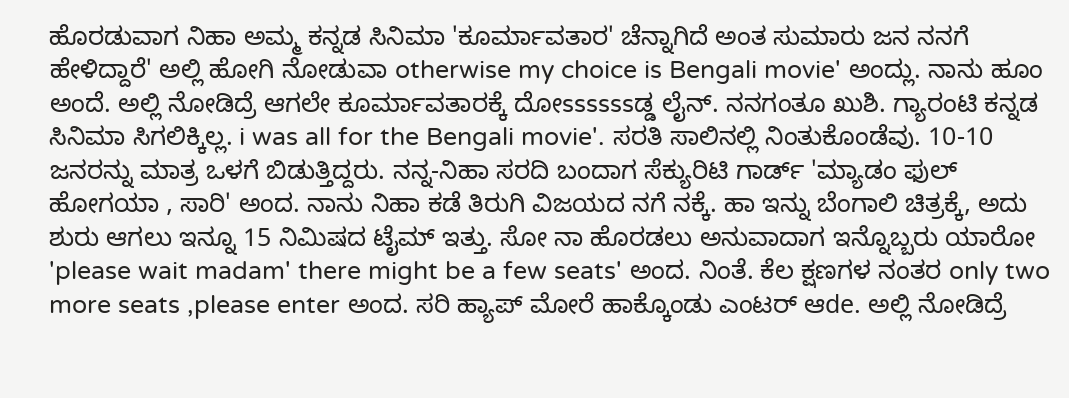ಹೊರಡುವಾಗ ನಿಹಾ ಅಮ್ಮ ಕನ್ನಡ ಸಿನಿಮಾ 'ಕೂರ್ಮಾವತಾರ' ಚೆನ್ನಾಗಿದೆ ಅಂತ ಸುಮಾರು ಜನ ನನಗೆ ಹೇಳಿದ್ದಾರೆ' ಅಲ್ಲಿ ಹೋಗಿ ನೋಡುವಾ otherwise my choice is Bengali movie' ಅಂದ್ಲು. ನಾನು ಹೂಂ ಅಂದೆ. ಅಲ್ಲಿ ನೋಡಿದ್ರೆ ಆಗಲೇ ಕೂರ್ಮಾವತಾರಕ್ಕೆ ದೋssssssಡ್ಡ ಲೈನ್. ನನಗಂತೂ ಖುಶಿ. ಗ್ಯಾರಂಟಿ ಕನ್ನಡ ಸಿನಿಮಾ ಸಿಗಲಿಕ್ಕಿಲ್ಲ. i was all for the Bengali movie'. ಸರತಿ ಸಾಲಿನಲ್ಲಿ ನಿಂತುಕೊಂಡೆವು. 10-10 ಜನರನ್ನು ಮಾತ್ರ ಒಳಗೆ ಬಿಡುತ್ತಿದ್ದರು. ನನ್ನ-ನಿಹಾ ಸರದಿ ಬಂದಾಗ ಸೆಕ್ಯುರಿಟಿ ಗಾರ್ಡ್ 'ಮ್ಯಾಡಂ ಫುಲ್ ಹೋಗಯಾ , ಸಾರಿ' ಅಂದ. ನಾನು ನಿಹಾ ಕಡೆ ತಿರುಗಿ ವಿಜಯದ ನಗೆ ನಕ್ಕೆ. ಹಾ ಇನ್ನು ಬೆಂಗಾಲಿ ಚಿತ್ರಕ್ಕೆ, ಅದು ಶುರು ಆಗಲು ಇನ್ನೂ 15 ನಿಮಿಷದ ಟೈಮ್ ಇತ್ತು. ಸೋ ನಾ ಹೊರಡಲು ಅನುವಾದಾಗ ಇನ್ನೊಬ್ಬರು ಯಾರೋ 'please wait madam' there might be a few seats' ಅಂದ. ನಿಂತೆ. ಕೆಲ ಕ್ಷಣಗಳ ನಂತರ only two more seats ,please enter ಅಂದ. ಸರಿ ಹ್ಯಾಪ್ ಮೋರೆ ಹಾಕ್ಕೊಂಡು ಎಂಟರ್ ಆde. ಅಲ್ಲಿ ನೋಡಿದ್ರೆ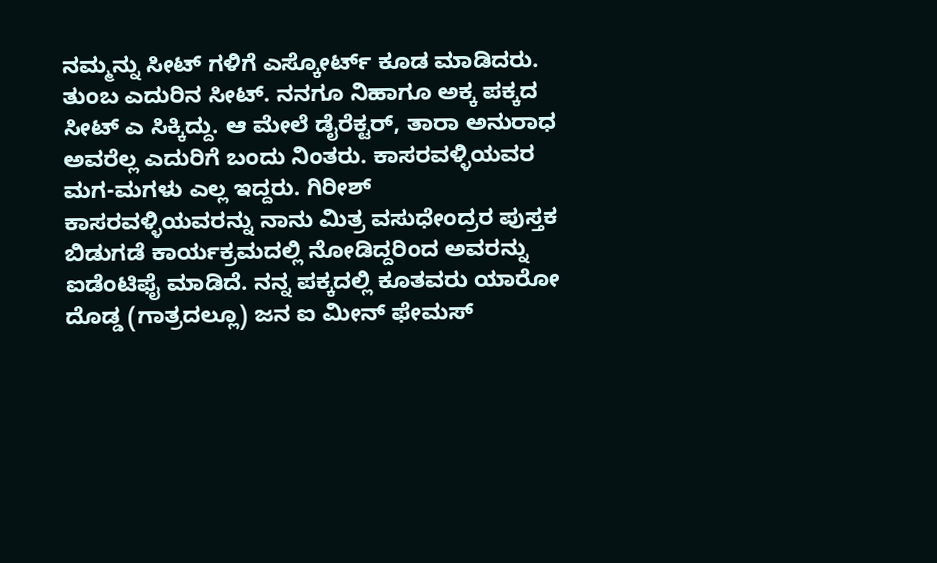ನಮ್ಮನ್ನು ಸೀಟ್ ಗಳಿಗೆ ಎಸ್ಕೋರ್ಟ್ ಕೂಡ ಮಾಡಿದರು. ತುಂಬ ಎದುರಿನ ಸೀಟ್. ನನಗೂ ನಿಹಾಗೂ ಅಕ್ಕ ಪಕ್ಕದ ಸೀಟ್ ಎ ಸಿಕ್ಕಿದ್ದು. ಆ ಮೇಲೆ ಡೈರೆಕ್ಟರ್, ತಾರಾ ಅನುರಾಧ ಅವರೆಲ್ಲ ಎದುರಿಗೆ ಬಂದು ನಿಂತರು. ಕಾಸರವಳ್ಳಿಯವರ ಮಗ-ಮಗಳು ಎಲ್ಲ ಇದ್ದರು. ಗಿರೀಶ್ ಕಾಸರವಳ್ಳಿಯವರನ್ನು ನಾನು ಮಿತ್ರ ವಸುಧೇಂದ್ರರ ಪುಸ್ತಕ ಬಿಡುಗಡೆ ಕಾರ್ಯಕ್ರಮದಲ್ಲಿ ನೋಡಿದ್ದರಿಂದ ಅವರನ್ನು ಐಡೆಂಟಿಫೈ ಮಾಡಿದೆ. ನನ್ನ ಪಕ್ಕದಲ್ಲಿ ಕೂತವರು ಯಾರೋ ದೊಡ್ಡ (ಗಾತ್ರದಲ್ಲೂ) ಜನ ಐ ಮೀನ್ ಫೇಮಸ್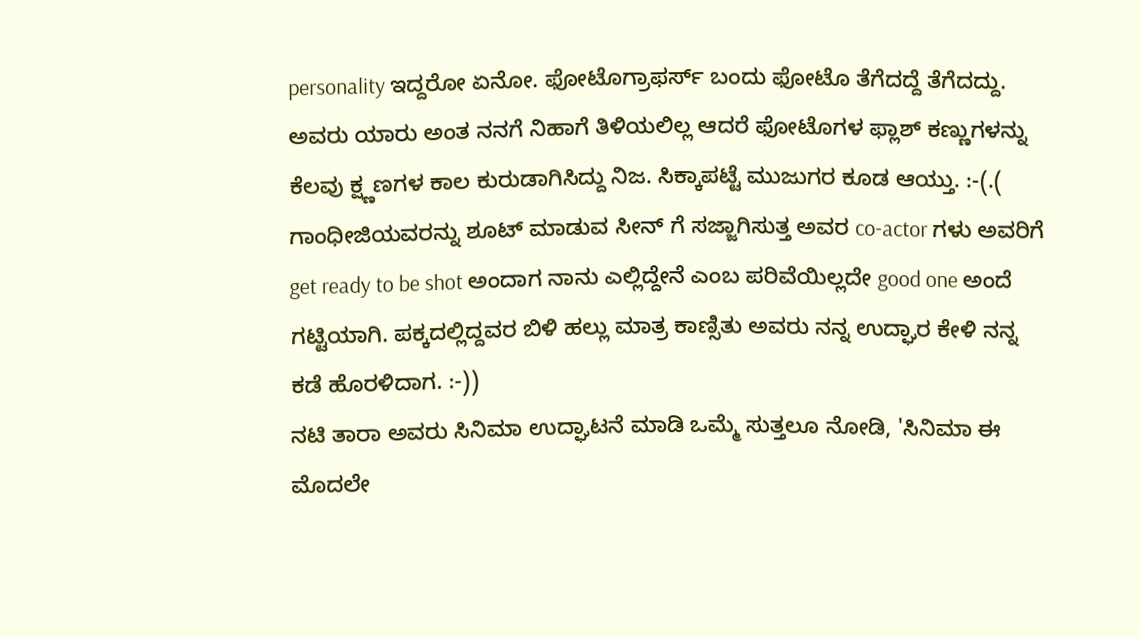personality ಇದ್ದರೋ ಏನೋ. ಫೋಟೊಗ್ರಾಫರ್ಸ್ ಬಂದು ಫೋಟೊ ತೆಗೆದದ್ದೆ ತೆಗೆದದ್ದು. ಅವರು ಯಾರು ಅಂತ ನನಗೆ ನಿಹಾಗೆ ತಿಳಿಯಲಿಲ್ಲ ಆದರೆ ಫೋಟೊಗಳ ಫ್ಲಾಶ್ ಕಣ್ಣುಗಳನ್ನು ಕೆಲವು ಕ್ಷ್ಣಣಗಳ ಕಾಲ ಕುರುಡಾಗಿಸಿದ್ದು ನಿಜ. ಸಿಕ್ಕಾಪಟ್ಟೆ ಮುಜುಗರ ಕೂಡ ಆಯ್ತು. :-(.( ಗಾಂಧೀಜಿಯವರನ್ನು ಶೂಟ್ ಮಾಡುವ ಸೀನ್ ಗೆ ಸಜ್ಜಾಗಿಸುತ್ತ ಅವರ co-actor ಗಳು ಅವರಿಗೆ get ready to be shot ಅಂದಾಗ ನಾನು ಎಲ್ಲಿದ್ದೇನೆ ಎಂಬ ಪರಿವೆಯಿಲ್ಲದೇ good one ಅಂದೆ ಗಟ್ಟಿಯಾಗಿ. ಪಕ್ಕದಲ್ಲಿದ್ದವರ ಬಿಳಿ ಹಲ್ಲು ಮಾತ್ರ ಕಾಣ್ಸಿತು ಅವರು ನನ್ನ ಉದ್ಘಾರ ಕೇಳಿ ನನ್ನ ಕಡೆ ಹೊರಳಿದಾಗ. :-))
ನಟಿ ತಾರಾ ಅವರು ಸಿನಿಮಾ ಉದ್ಘಾಟನೆ ಮಾಡಿ ಒಮ್ಮೆ ಸುತ್ತಲೂ ನೋಡಿ, 'ಸಿನಿಮಾ ಈ ಮೊದಲೇ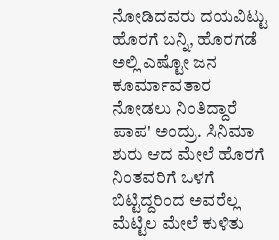ನೋಡಿದವರು ದಯವಿಟ್ಟು ಹೊರಗೆ ಬನ್ನಿ, ಹೊರಗಡೆ ಅಲ್ಲಿ ಎಷ್ಟೋ ಜನ ಕೂರ್ಮಾವತಾರ ನೋಡಲು ನಿಂತಿದ್ದಾರೆ ಪಾಪ' ಅಂದ್ರು. ಸಿನಿಮಾ ಶುರು ಆದ ಮೇಲೆ ಹೊರಗೆ ನಿಂತವರಿಗೆ ಒಳಗೆ ಬಿಟ್ಟಿದ್ದರಿಂದ ಅವರೆಲ್ಲ ಮೆಟ್ಟಿಲ ಮೇಲೆ ಕುಳಿತು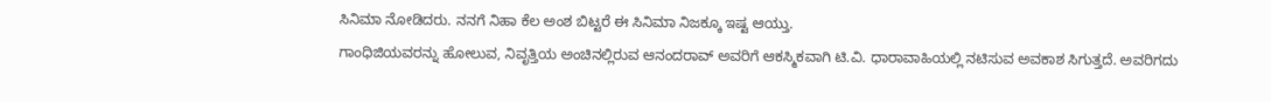ಸಿನಿಮಾ ನೋಡಿದರು. ನನಗೆ ನಿಹಾ ಕೆಲ ಅಂಶ ಬಿಟ್ಟರೆ ಈ ಸಿನಿಮಾ ನಿಜಕ್ಕೂ ಇಷ್ಟ ಆಯ್ತು.
ಗಾಂಧಿಜಿಯವರನ್ನು ಹೋಲುವ, ನಿವೃತ್ತಿಯ ಅಂಚಿನಲ್ಲಿರುವ ಆನಂದರಾವ್ ಅವರಿಗೆ ಆಕಸ್ಮಿಕವಾಗಿ ಟಿ.ವಿ. ಧಾರಾವಾಹಿಯಲ್ಲಿ ನಟಿಸುವ ಅವಕಾಶ ಸಿಗುತ್ತದೆ. ಅವರಿಗದು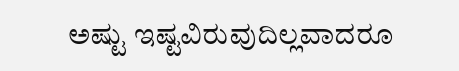ಅಷ್ಟು ಇಷ್ಟವಿರುವುದಿಲ್ಲವಾದರೂ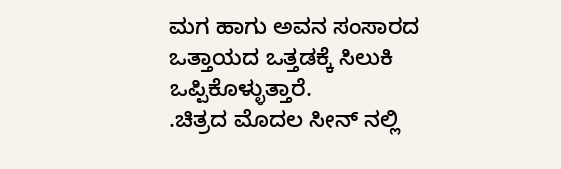ಮಗ ಹಾಗು ಅವನ ಸಂಸಾರದ ಒತ್ತಾಯದ ಒತ್ತಡಕ್ಕೆ ಸಿಲುಕಿ ಒಪ್ಪಿಕೊಳ್ಳುತ್ತಾರೆ.
.ಚಿತ್ರದ ಮೊದಲ ಸೀನ್ ನಲ್ಲಿ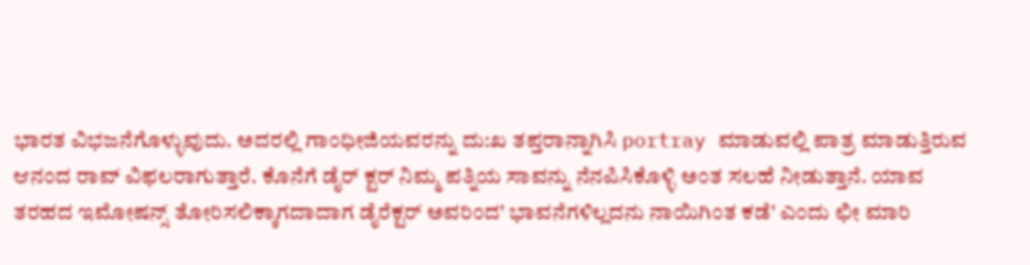ಭಾರತ ವಿಭಜನೆಗೊಳ್ಳುವುದು. ಅದರಲ್ಲಿ ಗಾಂಧೀಜಿಯವರನ್ನು ದು:ಖ ತಪ್ತರಾನ್ನಾಗಿಸಿ portray ಮಾಡುವಲ್ಲಿ ಪಾತ್ರ ಮಾಡುತ್ತಿರುವ ಆನಂದ ರಾವ್ ವಿಫಲರಾಗುತ್ತಾರೆ. ಕೊನೆಗೆ ಡೈರ್ ಕ್ಟರ್ ನಿಮ್ಮ ಪತ್ನಿಯ ಸಾವನ್ನು ನೆನಪಿಸಿಕೊಳ್ಳಿ ಅಂತ ಸಲಹೆ ನೀಡುತ್ತಾನೆ. ಯಾವ ತರಹದ ಇಮೋಷನ್ಸ್ ತೋರಿಸಲಿಕ್ಕಾಗದಾದಾಗ ಡೈರೆಕ್ಟರ್ ಅವರಿಂದ' ಭಾವನೆಗಳಿಲ್ಲದನು ನಾಯಿಗಿಂತ ಕಡೆ' ಎಂದು ಛೀ ಮಾರಿ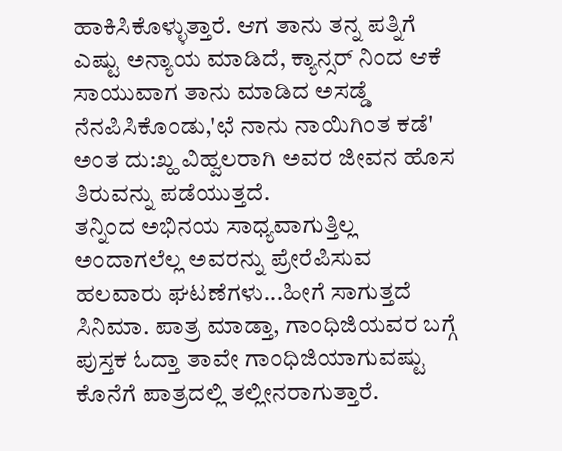ಹಾಕಿಸಿಕೊಳ್ಳುತ್ತಾರೆ. ಆಗ ತಾನು ತನ್ನ ಪತ್ನಿಗೆ ಎಷ್ಟು ಅನ್ಯಾಯ ಮಾಡಿದೆ, ಕ್ಯಾನ್ಸರ್ ನಿಂದ ಆಕೆ ಸಾಯುವಾಗ ತಾನು ಮಾಡಿದ ಅಸಡ್ಡೆ ನೆನಪಿಸಿಕೊಂಡು,'ಛೆ ನಾನು ನಾಯಿಗಿಂತ ಕಡೆ' ಅಂತ ದು:ಖ್ಹ ವಿಹ್ವಲರಾಗಿ ಅವರ ಜೀವನ ಹೊಸ ತಿರುವನ್ನು ಪಡೆಯುತ್ತದೆ.
ತನ್ನಿಂದ ಅಭಿನಯ ಸಾಧ್ಯವಾಗುತ್ತಿಲ್ಲ ಅಂದಾಗಲೆಲ್ಲ ಅವರನ್ನು ಪ್ರೇರೆಪಿಸುವ ಹಲವಾರು ಘಟಣೆಗಳು...ಹೀಗೆ ಸಾಗುತ್ತದೆ ಸಿನಿಮಾ. ಪಾತ್ರ ಮಾಡ್ತಾ, ಗಾಂಧಿಜಿಯವರ ಬಗ್ಗೆ ಪುಸ್ತಕ ಓದ್ತಾ ತಾವೇ ಗಾಂಧಿಜಿಯಾಗುವಷ್ಟು ಕೊನೆಗೆ ಪಾತ್ರದಲ್ಲಿ ತಲ್ಲೀನರಾಗುತ್ತಾರೆ.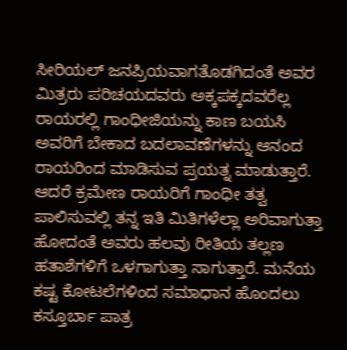ಸೀರಿಯಲ್ ಜನಪ್ರಿಯವಾಗತೊಡಗಿದಂತೆ ಅವರ ಮಿತ್ರರು ಪರಿಚಯದವರು ಅಕ್ಕಪಕ್ಕದವರೆಲ್ಲ ರಾಯರಲ್ಲಿ ಗಾಂಧೀಜಿಯನ್ನು ಕಾಣ ಬಯಸಿ ಅವರಿಗೆ ಬೇಕಾದ ಬದಲಾವಣೆಗಳನ್ನು ಆನಂದ ರಾಯರಿಂದ ಮಾಡಿಸುವ ಪ್ರಯತ್ನ ಮಾಡುತ್ತಾರೆ. ಆದರೆ ಕ್ರಮೇಣ ರಾಯರಿಗೆ ಗಾಂಧೀ ತತ್ವ ಪಾಲಿಸುವಲ್ಲಿ ತನ್ನ ಇತಿ ಮಿತಿಗಳೆಲ್ಲಾ ಅರಿವಾಗುತ್ತಾ ಹೋದಂತೆ ಅವರು ಹಲವು ರೀತಿಯ ತಲ್ಲಣ ಹತಾಶೆಗಳಿಗೆ ಒಳಗಾಗುತ್ತಾ ಸಾಗುತ್ತಾರೆ. ಮನೆಯ ಕಷ್ಟ ಕೋಟಲೆಗಳಿಂದ ಸಮಾಧಾನ ಹೊಂದಲು ಕಸ್ತೂರ್ಬಾ ಪಾತ್ರ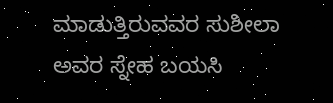ಮಾಡುತ್ತಿರುವವರ ಸುಶೀಲಾ ಅವರ ಸ್ನೇಹ ಬಯಸಿ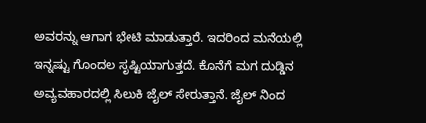ಅವರನ್ನು ಆಗಾಗ ಭೇಟಿ ಮಾಡುತ್ತಾರೆ. ಇದರಿಂದ ಮನೆಯಲ್ಲಿ ಇನ್ನಷ್ಟು ಗೊಂದಲ ಸೃಷ್ಟಿಯಾಗುತ್ತದೆ. ಕೊನೆಗೆ ಮಗ ದುಡ್ಡಿನ ಅವ್ಯವಹಾರದಲ್ಲಿ ಸಿಲುಕಿ ಜೈಲ್ ಸೇರುತ್ತಾನೆ. ಜೈಲ್ ನಿಂದ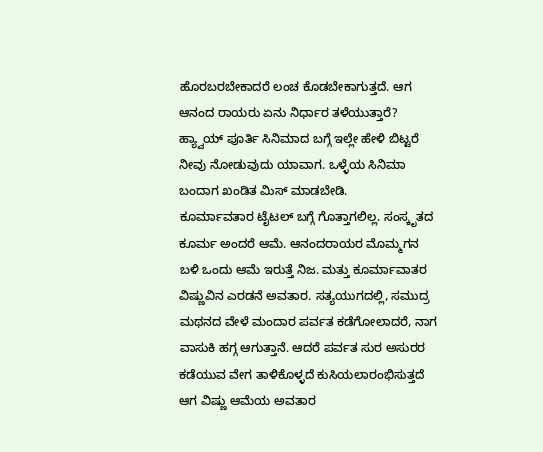ಹೊರಬರಬೇಕಾದರೆ ಲಂಚ ಕೊಡಬೇಕಾಗುತ್ತದೆ. ಆಗ ಆನಂದ ರಾಯರು ಏನು ನಿರ್ಧಾರ ತಳೆಯುತ್ತಾರೆ? ಹ್ಯ್ವಾಯ್ ಪೂರ್ತಿ ಸಿನಿಮಾದ ಬಗ್ಗೆ ಇಲ್ಲೇ ಹೇಳಿ ಬಿಟ್ಟರೆ ನೀವು ನೋಡುವುದು ಯಾವಾಗ. ಒಳ್ಳೆಯ ಸಿನಿಮಾ ಬಂದಾಗ ಖಂಡಿತ ಮಿಸ್ ಮಾಡಬೇಡಿ.
ಕೂರ್ಮಾವತಾರ ಟೈಟಲ್ ಬಗ್ಗೆ ಗೊತ್ತಾಗಲಿಲ್ಲ. ಸಂಸ್ಕೃತದ ಕೂರ್ಮ ಅಂದರೆ ಆಮೆ. ಆನಂದರಾಯರ ಮೊಮ್ಮಗನ ಬಳಿ ಒಂದು ಆಮೆ ಇರುತ್ತೆ ನಿಜ. ಮತ್ತು ಕೂರ್ಮಾವಾತರ ವಿಷ್ಣುವಿನ ಎರಡನೆ ಅವತಾರ. ಸತ್ಯಯುಗದಲ್ಲಿ, ಸಮುದ್ರ ಮಥನದ ವೇಳೆ ಮಂದಾರ ಪರ್ವತ ಕಡೆಗೋಲಾದರೆ, ನಾಗ ವಾಸುಕಿ ಹಗ್ಗ ಆಗುತ್ತಾನೆ. ಆದರೆ ಪರ್ವತ ಸುರ ಅಸುರರ ಕಡೆಯುವ ವೇಗ ತಾಳಿಕೊಳ್ಳದೆ ಕುಸಿಯಲಾರಂಭಿಸುತ್ತದೆ ಆಗ ವಿಷ್ಣು ಆಮೆಯ ಅವತಾರ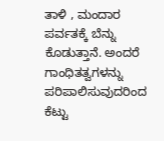ತಾಳಿ , ಮಂದಾರ ಪರ್ವತಕ್ಕೆ ಬೆನ್ನು ಕೊಡುತ್ತಾನೆ. ಅಂದರೆ ಗಾಂಧಿತತ್ವಗಳನ್ನು ಪರಿಪಾಲಿಸುವುದರಿಂದ ಕೆಟ್ಟು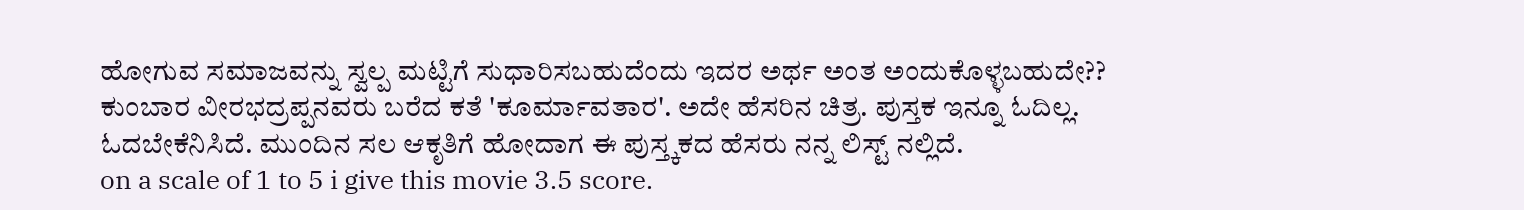ಹೋಗುವ ಸಮಾಜವನ್ನು ಸ್ವಲ್ಪ ಮಟ್ಟಿಗೆ ಸುಧಾರಿಸಬಹುದೆಂದು ಇದರ ಅರ್ಥ ಅಂತ ಅಂದುಕೊಳ್ಳಬಹುದೇ?? ಕುಂಬಾರ ವೀರಭದ್ರಪ್ಪನವರು ಬರೆದ ಕತೆ 'ಕೂರ್ಮಾವತಾರ'. ಅದೇ ಹೆಸರಿನ ಚಿತ್ರ. ಪುಸ್ತಕ ಇನ್ನೂ ಓದಿಲ್ಲ. ಓದಬೇಕೆನಿಸಿದೆ. ಮುಂದಿನ ಸಲ ಆಕೃತಿಗೆ ಹೋದಾಗ ಈ ಪುಸ್ತ್ಕಕದ ಹೆಸರು ನನ್ನ ಲಿಸ್ಟ್ ನಲ್ಲಿದೆ.
on a scale of 1 to 5 i give this movie 3.5 score.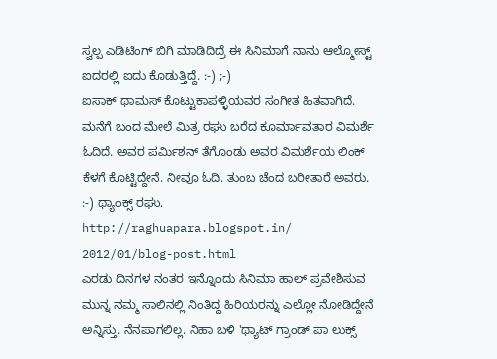ಸ್ವಲ್ಪ ಎಡಿಟಿಂಗ್ ಬಿಗಿ ಮಾಡಿದಿದ್ರೆ ಈ ಸಿನಿಮಾಗೆ ನಾನು ಆಲ್ಮೋಸ್ಟ್ ಐದರಲ್ಲಿ ಐದು ಕೊಡುತ್ತಿದ್ದೆ. :-) ;-)
ಐಸಾಕ್ ಥಾಮಸ್ ಕೊಟ್ಟುಕಾಪಳ್ಳಿಯವರ ಸಂಗೀತ ಹಿತವಾಗಿದೆ.
ಮನೆಗೆ ಬಂದ ಮೇಲೆ ಮಿತ್ರ ರಘು ಬರೆದ ಕೂರ್ಮಾವತಾರ ವಿಮರ್ಶೆ ಓದಿದೆ. ಅವರ ಪರ್ಮಿಶನ್ ತೆಗೊಂಡು ಅವರ ವಿಮರ್ಶೆಯ ಲಿಂಕ್ ಕೆಳಗೆ ಕೊಟ್ಟಿದ್ದೇನೆ. ನೀವೂ ಓದಿ. ತುಂಬ ಚೆಂದ ಬರೀತಾರೆ ಅವರು. :-) ಥ್ಯಾಂಕ್ಸ್ ರಘು.
http://raghuapara.blogspot.in/ 2012/01/blog-post.html
ಎರಡು ದಿನಗಳ ನಂತರ ಇನ್ನೊಂದು ಸಿನಿಮಾ ಹಾಲ್ ಪ್ರವೇಶಿಸುವ ಮುನ್ನ ನಮ್ಮ ಸಾಲಿನಲ್ಲಿ ನಿಂತಿದ್ದ ಹಿರಿಯರನ್ನು ಎಲ್ಲೋ ನೋಡಿದ್ದೇನೆ ಅನ್ನಿಸ್ತು. ನೆನಪಾಗಲಿಲ್ಲ. ನಿಹಾ ಬಳಿ 'ಥ್ಯಾಟ್ ಗ್ರಾಂಡ್ ಪಾ ಲುಕ್ಸ್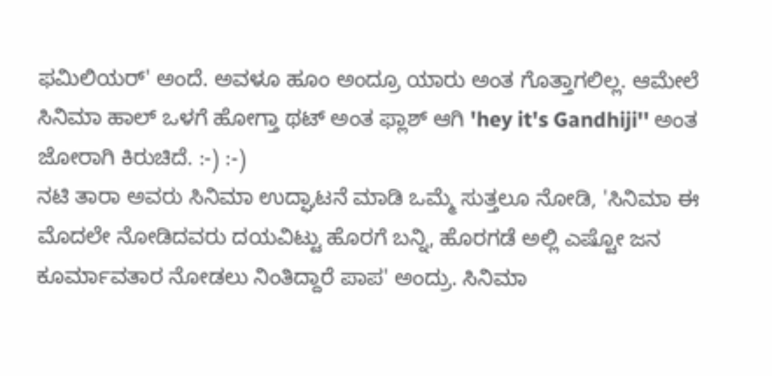ಫಮಿಲಿಯರ್' ಅಂದೆ. ಅವಳೂ ಹೂಂ ಅಂದ್ರೂ ಯಾರು ಅಂತ ಗೊತ್ತಾಗಲಿಲ್ಲ. ಆಮೇಲೆ ಸಿನಿಮಾ ಹಾಲ್ ಒಳಗೆ ಹೋಗ್ತಾ ಥಟ್ ಅಂತ ಫ್ಲಾಶ್ ಆಗಿ 'hey it's Gandhiji'' ಅಂತ ಜೋರಾಗಿ ಕಿರುಚಿದೆ. :-) :-)
ನಟಿ ತಾರಾ ಅವರು ಸಿನಿಮಾ ಉದ್ಘಾಟನೆ ಮಾಡಿ ಒಮ್ಮೆ ಸುತ್ತಲೂ ನೋಡಿ, 'ಸಿನಿಮಾ ಈ ಮೊದಲೇ ನೋಡಿದವರು ದಯವಿಟ್ಟು ಹೊರಗೆ ಬನ್ನಿ, ಹೊರಗಡೆ ಅಲ್ಲಿ ಎಷ್ಟೋ ಜನ ಕೂರ್ಮಾವತಾರ ನೋಡಲು ನಿಂತಿದ್ದಾರೆ ಪಾಪ' ಅಂದ್ರು. ಸಿನಿಮಾ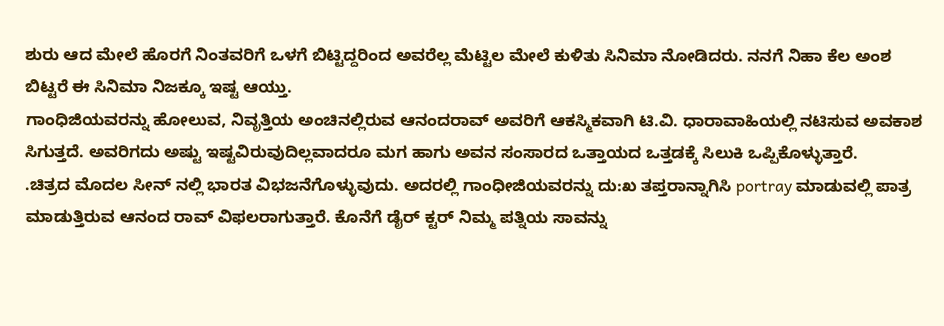ಶುರು ಆದ ಮೇಲೆ ಹೊರಗೆ ನಿಂತವರಿಗೆ ಒಳಗೆ ಬಿಟ್ಟಿದ್ದರಿಂದ ಅವರೆಲ್ಲ ಮೆಟ್ಟಿಲ ಮೇಲೆ ಕುಳಿತು ಸಿನಿಮಾ ನೋಡಿದರು. ನನಗೆ ನಿಹಾ ಕೆಲ ಅಂಶ ಬಿಟ್ಟರೆ ಈ ಸಿನಿಮಾ ನಿಜಕ್ಕೂ ಇಷ್ಟ ಆಯ್ತು.
ಗಾಂಧಿಜಿಯವರನ್ನು ಹೋಲುವ, ನಿವೃತ್ತಿಯ ಅಂಚಿನಲ್ಲಿರುವ ಆನಂದರಾವ್ ಅವರಿಗೆ ಆಕಸ್ಮಿಕವಾಗಿ ಟಿ.ವಿ. ಧಾರಾವಾಹಿಯಲ್ಲಿ ನಟಿಸುವ ಅವಕಾಶ ಸಿಗುತ್ತದೆ. ಅವರಿಗದು ಅಷ್ಟು ಇಷ್ಟವಿರುವುದಿಲ್ಲವಾದರೂ ಮಗ ಹಾಗು ಅವನ ಸಂಸಾರದ ಒತ್ತಾಯದ ಒತ್ತಡಕ್ಕೆ ಸಿಲುಕಿ ಒಪ್ಪಿಕೊಳ್ಳುತ್ತಾರೆ.
.ಚಿತ್ರದ ಮೊದಲ ಸೀನ್ ನಲ್ಲಿ ಭಾರತ ವಿಭಜನೆಗೊಳ್ಳುವುದು. ಅದರಲ್ಲಿ ಗಾಂಧೀಜಿಯವರನ್ನು ದು:ಖ ತಪ್ತರಾನ್ನಾಗಿಸಿ portray ಮಾಡುವಲ್ಲಿ ಪಾತ್ರ ಮಾಡುತ್ತಿರುವ ಆನಂದ ರಾವ್ ವಿಫಲರಾಗುತ್ತಾರೆ. ಕೊನೆಗೆ ಡೈರ್ ಕ್ಟರ್ ನಿಮ್ಮ ಪತ್ನಿಯ ಸಾವನ್ನು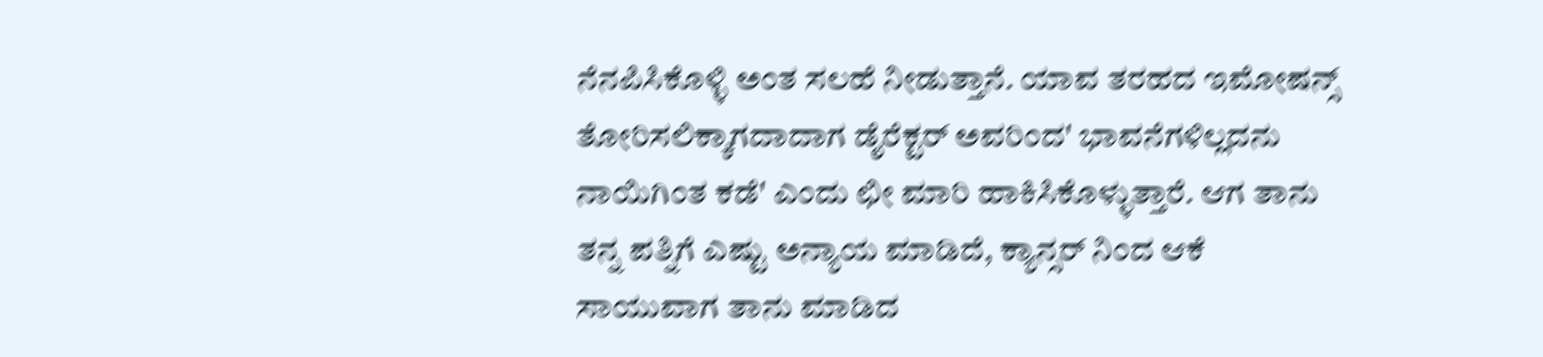ನೆನಪಿಸಿಕೊಳ್ಳಿ ಅಂತ ಸಲಹೆ ನೀಡುತ್ತಾನೆ. ಯಾವ ತರಹದ ಇಮೋಷನ್ಸ್ ತೋರಿಸಲಿಕ್ಕಾಗದಾದಾಗ ಡೈರೆಕ್ಟರ್ ಅವರಿಂದ' ಭಾವನೆಗಳಿಲ್ಲದನು ನಾಯಿಗಿಂತ ಕಡೆ' ಎಂದು ಛೀ ಮಾರಿ ಹಾಕಿಸಿಕೊಳ್ಳುತ್ತಾರೆ. ಆಗ ತಾನು ತನ್ನ ಪತ್ನಿಗೆ ಎಷ್ಟು ಅನ್ಯಾಯ ಮಾಡಿದೆ, ಕ್ಯಾನ್ಸರ್ ನಿಂದ ಆಕೆ ಸಾಯುವಾಗ ತಾನು ಮಾಡಿದ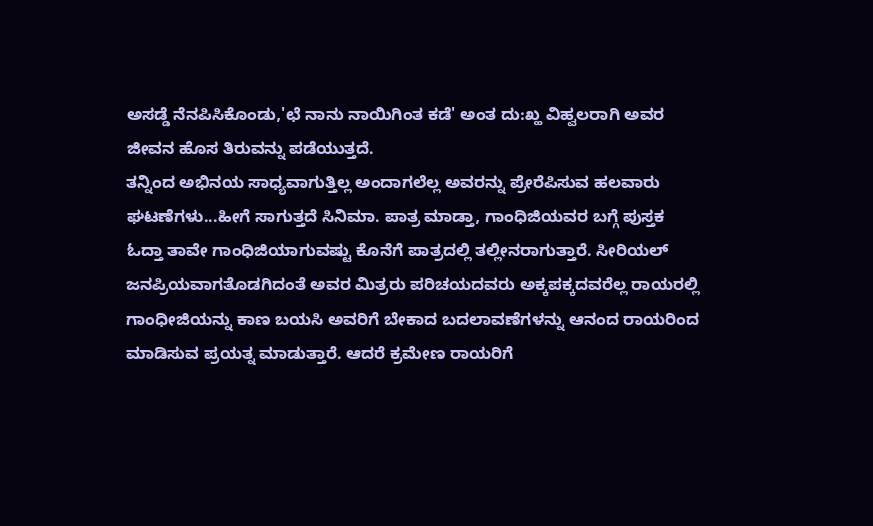ಅಸಡ್ಡೆ ನೆನಪಿಸಿಕೊಂಡು,'ಛೆ ನಾನು ನಾಯಿಗಿಂತ ಕಡೆ' ಅಂತ ದು:ಖ್ಹ ವಿಹ್ವಲರಾಗಿ ಅವರ ಜೀವನ ಹೊಸ ತಿರುವನ್ನು ಪಡೆಯುತ್ತದೆ.
ತನ್ನಿಂದ ಅಭಿನಯ ಸಾಧ್ಯವಾಗುತ್ತಿಲ್ಲ ಅಂದಾಗಲೆಲ್ಲ ಅವರನ್ನು ಪ್ರೇರೆಪಿಸುವ ಹಲವಾರು ಘಟಣೆಗಳು...ಹೀಗೆ ಸಾಗುತ್ತದೆ ಸಿನಿಮಾ. ಪಾತ್ರ ಮಾಡ್ತಾ, ಗಾಂಧಿಜಿಯವರ ಬಗ್ಗೆ ಪುಸ್ತಕ ಓದ್ತಾ ತಾವೇ ಗಾಂಧಿಜಿಯಾಗುವಷ್ಟು ಕೊನೆಗೆ ಪಾತ್ರದಲ್ಲಿ ತಲ್ಲೀನರಾಗುತ್ತಾರೆ. ಸೀರಿಯಲ್ ಜನಪ್ರಿಯವಾಗತೊಡಗಿದಂತೆ ಅವರ ಮಿತ್ರರು ಪರಿಚಯದವರು ಅಕ್ಕಪಕ್ಕದವರೆಲ್ಲ ರಾಯರಲ್ಲಿ ಗಾಂಧೀಜಿಯನ್ನು ಕಾಣ ಬಯಸಿ ಅವರಿಗೆ ಬೇಕಾದ ಬದಲಾವಣೆಗಳನ್ನು ಆನಂದ ರಾಯರಿಂದ ಮಾಡಿಸುವ ಪ್ರಯತ್ನ ಮಾಡುತ್ತಾರೆ. ಆದರೆ ಕ್ರಮೇಣ ರಾಯರಿಗೆ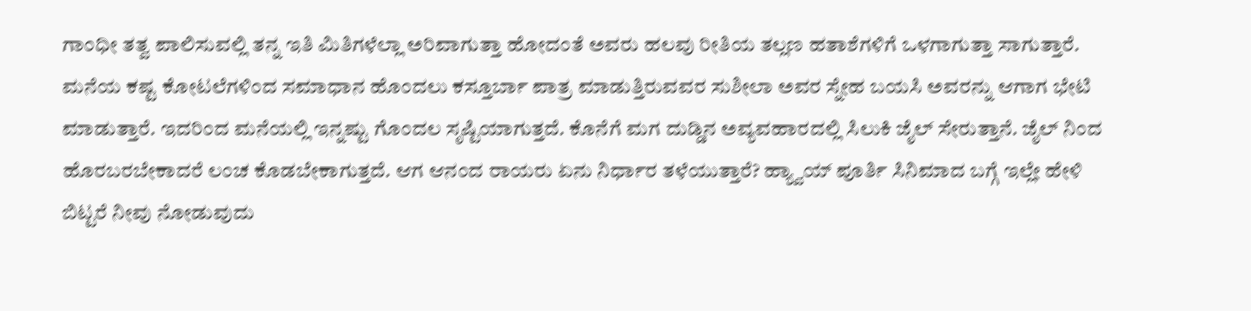ಗಾಂಧೀ ತತ್ವ ಪಾಲಿಸುವಲ್ಲಿ ತನ್ನ ಇತಿ ಮಿತಿಗಳೆಲ್ಲಾ ಅರಿವಾಗುತ್ತಾ ಹೋದಂತೆ ಅವರು ಹಲವು ರೀತಿಯ ತಲ್ಲಣ ಹತಾಶೆಗಳಿಗೆ ಒಳಗಾಗುತ್ತಾ ಸಾಗುತ್ತಾರೆ. ಮನೆಯ ಕಷ್ಟ ಕೋಟಲೆಗಳಿಂದ ಸಮಾಧಾನ ಹೊಂದಲು ಕಸ್ತೂರ್ಬಾ ಪಾತ್ರ ಮಾಡುತ್ತಿರುವವರ ಸುಶೀಲಾ ಅವರ ಸ್ನೇಹ ಬಯಸಿ ಅವರನ್ನು ಆಗಾಗ ಭೇಟಿ ಮಾಡುತ್ತಾರೆ. ಇದರಿಂದ ಮನೆಯಲ್ಲಿ ಇನ್ನಷ್ಟು ಗೊಂದಲ ಸೃಷ್ಟಿಯಾಗುತ್ತದೆ. ಕೊನೆಗೆ ಮಗ ದುಡ್ಡಿನ ಅವ್ಯವಹಾರದಲ್ಲಿ ಸಿಲುಕಿ ಜೈಲ್ ಸೇರುತ್ತಾನೆ. ಜೈಲ್ ನಿಂದ ಹೊರಬರಬೇಕಾದರೆ ಲಂಚ ಕೊಡಬೇಕಾಗುತ್ತದೆ. ಆಗ ಆನಂದ ರಾಯರು ಏನು ನಿರ್ಧಾರ ತಳೆಯುತ್ತಾರೆ? ಹ್ಯ್ವಾಯ್ ಪೂರ್ತಿ ಸಿನಿಮಾದ ಬಗ್ಗೆ ಇಲ್ಲೇ ಹೇಳಿ ಬಿಟ್ಟರೆ ನೀವು ನೋಡುವುದು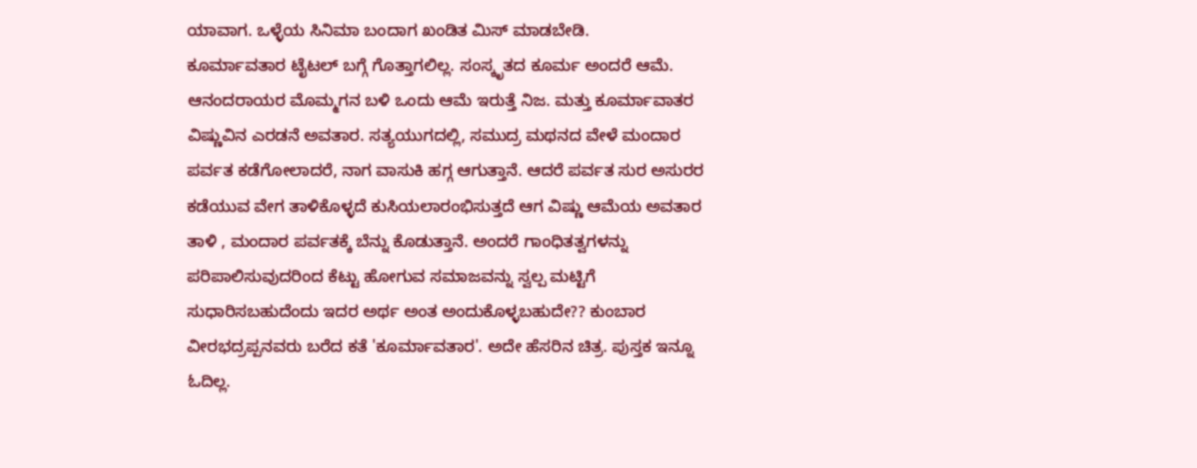ಯಾವಾಗ. ಒಳ್ಳೆಯ ಸಿನಿಮಾ ಬಂದಾಗ ಖಂಡಿತ ಮಿಸ್ ಮಾಡಬೇಡಿ.
ಕೂರ್ಮಾವತಾರ ಟೈಟಲ್ ಬಗ್ಗೆ ಗೊತ್ತಾಗಲಿಲ್ಲ. ಸಂಸ್ಕೃತದ ಕೂರ್ಮ ಅಂದರೆ ಆಮೆ. ಆನಂದರಾಯರ ಮೊಮ್ಮಗನ ಬಳಿ ಒಂದು ಆಮೆ ಇರುತ್ತೆ ನಿಜ. ಮತ್ತು ಕೂರ್ಮಾವಾತರ ವಿಷ್ಣುವಿನ ಎರಡನೆ ಅವತಾರ. ಸತ್ಯಯುಗದಲ್ಲಿ, ಸಮುದ್ರ ಮಥನದ ವೇಳೆ ಮಂದಾರ ಪರ್ವತ ಕಡೆಗೋಲಾದರೆ, ನಾಗ ವಾಸುಕಿ ಹಗ್ಗ ಆಗುತ್ತಾನೆ. ಆದರೆ ಪರ್ವತ ಸುರ ಅಸುರರ ಕಡೆಯುವ ವೇಗ ತಾಳಿಕೊಳ್ಳದೆ ಕುಸಿಯಲಾರಂಭಿಸುತ್ತದೆ ಆಗ ವಿಷ್ಣು ಆಮೆಯ ಅವತಾರ ತಾಳಿ , ಮಂದಾರ ಪರ್ವತಕ್ಕೆ ಬೆನ್ನು ಕೊಡುತ್ತಾನೆ. ಅಂದರೆ ಗಾಂಧಿತತ್ವಗಳನ್ನು ಪರಿಪಾಲಿಸುವುದರಿಂದ ಕೆಟ್ಟು ಹೋಗುವ ಸಮಾಜವನ್ನು ಸ್ವಲ್ಪ ಮಟ್ಟಿಗೆ ಸುಧಾರಿಸಬಹುದೆಂದು ಇದರ ಅರ್ಥ ಅಂತ ಅಂದುಕೊಳ್ಳಬಹುದೇ?? ಕುಂಬಾರ ವೀರಭದ್ರಪ್ಪನವರು ಬರೆದ ಕತೆ 'ಕೂರ್ಮಾವತಾರ'. ಅದೇ ಹೆಸರಿನ ಚಿತ್ರ. ಪುಸ್ತಕ ಇನ್ನೂ ಓದಿಲ್ಲ.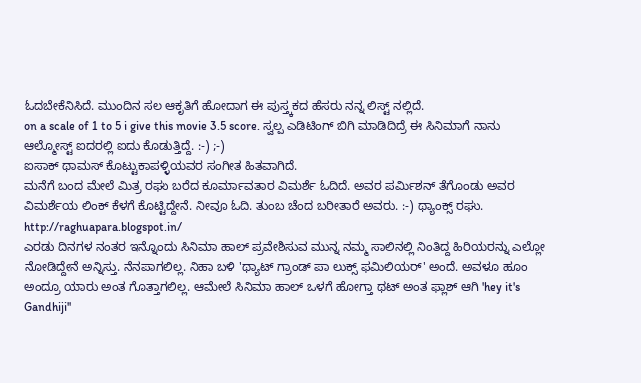ಓದಬೇಕೆನಿಸಿದೆ. ಮುಂದಿನ ಸಲ ಆಕೃತಿಗೆ ಹೋದಾಗ ಈ ಪುಸ್ತ್ಕಕದ ಹೆಸರು ನನ್ನ ಲಿಸ್ಟ್ ನಲ್ಲಿದೆ.
on a scale of 1 to 5 i give this movie 3.5 score. ಸ್ವಲ್ಪ ಎಡಿಟಿಂಗ್ ಬಿಗಿ ಮಾಡಿದಿದ್ರೆ ಈ ಸಿನಿಮಾಗೆ ನಾನು ಆಲ್ಮೋಸ್ಟ್ ಐದರಲ್ಲಿ ಐದು ಕೊಡುತ್ತಿದ್ದೆ. :-) ;-)
ಐಸಾಕ್ ಥಾಮಸ್ ಕೊಟ್ಟುಕಾಪಳ್ಳಿಯವರ ಸಂಗೀತ ಹಿತವಾಗಿದೆ.
ಮನೆಗೆ ಬಂದ ಮೇಲೆ ಮಿತ್ರ ರಘು ಬರೆದ ಕೂರ್ಮಾವತಾರ ವಿಮರ್ಶೆ ಓದಿದೆ. ಅವರ ಪರ್ಮಿಶನ್ ತೆಗೊಂಡು ಅವರ ವಿಮರ್ಶೆಯ ಲಿಂಕ್ ಕೆಳಗೆ ಕೊಟ್ಟಿದ್ದೇನೆ. ನೀವೂ ಓದಿ. ತುಂಬ ಚೆಂದ ಬರೀತಾರೆ ಅವರು. :-) ಥ್ಯಾಂಕ್ಸ್ ರಘು.
http://raghuapara.blogspot.in/
ಎರಡು ದಿನಗಳ ನಂತರ ಇನ್ನೊಂದು ಸಿನಿಮಾ ಹಾಲ್ ಪ್ರವೇಶಿಸುವ ಮುನ್ನ ನಮ್ಮ ಸಾಲಿನಲ್ಲಿ ನಿಂತಿದ್ದ ಹಿರಿಯರನ್ನು ಎಲ್ಲೋ ನೋಡಿದ್ದೇನೆ ಅನ್ನಿಸ್ತು. ನೆನಪಾಗಲಿಲ್ಲ. ನಿಹಾ ಬಳಿ 'ಥ್ಯಾಟ್ ಗ್ರಾಂಡ್ ಪಾ ಲುಕ್ಸ್ ಫಮಿಲಿಯರ್' ಅಂದೆ. ಅವಳೂ ಹೂಂ ಅಂದ್ರೂ ಯಾರು ಅಂತ ಗೊತ್ತಾಗಲಿಲ್ಲ. ಆಮೇಲೆ ಸಿನಿಮಾ ಹಾಲ್ ಒಳಗೆ ಹೋಗ್ತಾ ಥಟ್ ಅಂತ ಫ್ಲಾಶ್ ಆಗಿ 'hey it's Gandhiji''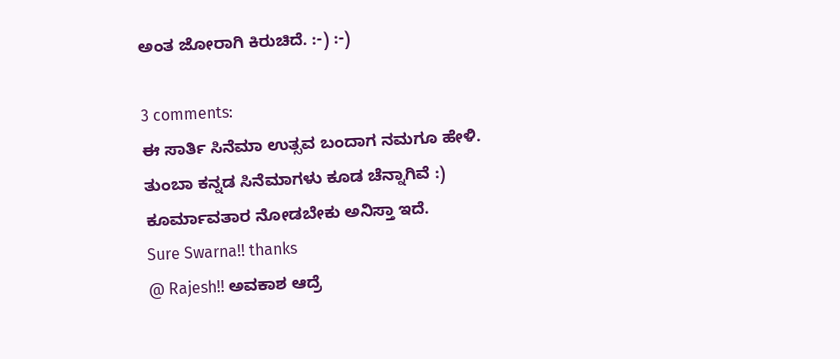ಅಂತ ಜೋರಾಗಿ ಕಿರುಚಿದೆ. :-) :-)

3 comments:
ಈ ಸಾರ್ತಿ ಸಿನೆಮಾ ಉತ್ಸವ ಬಂದಾಗ ನಮಗೂ ಹೇಳಿ.
ತುಂಬಾ ಕನ್ನಡ ಸಿನೆಮಾಗಳು ಕೂಡ ಚೆನ್ನಾಗಿವೆ :)
ಕೂರ್ಮಾವತಾರ ನೋಡಬೇಕು ಅನಿಸ್ತಾ ಇದೆ.
Sure Swarna!! thanks
@ Rajesh!! ಅವಕಾಶ ಆದ್ರೆ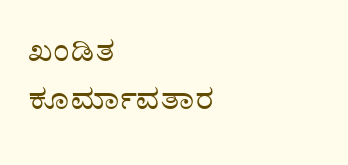ಖಂಡಿತ ಕೂರ್ಮಾವತಾರ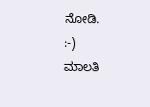ನೋಡಿ.
:-)
ಮಾಲತಿ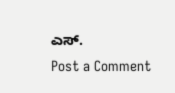ಎಸ್.
Post a Comment